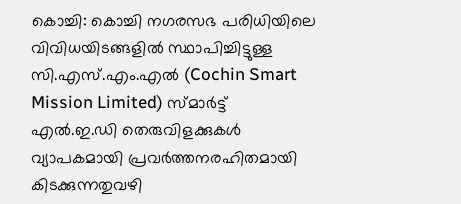കൊച്ചി: കൊച്ചി നഗരസഭ പരിധിയിലെ വിവിധയിടങ്ങളിൽ സ്ഥാപിച്ചിട്ടുള്ള സി.എസ്.എം.എൽ (Cochin Smart Mission Limited) സ്മാർട്ട് എൽ.ഇ.ഡി തെരുവിളക്കുകൾ വ്യാപകമായി പ്രവർത്തനരഹിതമായി കിടക്കുന്നതുവഴി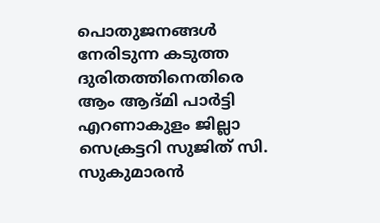പൊതുജനങ്ങൾ നേരിടുന്ന കടുത്ത ദുരിതത്തിനെതിരെ ആം ആദ്മി പാർട്ടി എറണാകുളം ജില്ലാ സെക്രട്ടറി സുജിത് സി. സുകുമാരൻ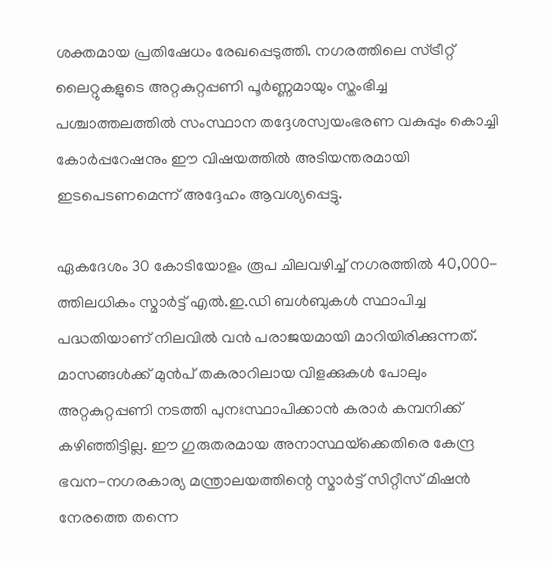ശക്തമായ പ്രതിഷേധം രേഖപ്പെടുത്തി. നഗരത്തിലെ സ്ട്രീറ്റ് ലൈറ്റുകളുടെ അറ്റകുറ്റപ്പണി പൂർണ്ണമായും സ്തംഭിച്ച പശ്ചാത്തലത്തിൽ സംസ്ഥാന തദ്ദേശസ്വയംഭരണ വകുപ്പും കൊച്ചി കോർപ്പറേഷനും ഈ വിഷയത്തിൽ അടിയന്തരമായി ഇടപെടണമെന്ന് അദ്ദേഹം ആവശ്യപ്പെട്ടു.

ഏകദേശം 30 കോടിയോളം രൂപ ചിലവഴിച്ച് നഗരത്തിൽ 40,000-ത്തിലധികം സ്മാർട്ട് എൽ.ഇ.ഡി ബൾബുകൾ സ്ഥാപിച്ച പദ്ധതിയാണ് നിലവിൽ വൻ പരാജയമായി മാറിയിരിക്കുന്നത്. മാസങ്ങൾക്ക് മുൻപ് തകരാറിലായ വിളക്കുകൾ പോലും അറ്റകുറ്റപ്പണി നടത്തി പുനഃസ്ഥാപിക്കാൻ കരാർ കമ്പനിക്ക് കഴിഞ്ഞിട്ടില്ല. ഈ ഗുരുതരമായ അനാസ്ഥയ്‌ക്കെതിരെ കേന്ദ്ര ഭവന-നഗരകാര്യ മന്ത്രാലയത്തിന്റെ സ്മാർട്ട് സിറ്റീസ് മിഷൻ നേരത്തെ തന്നെ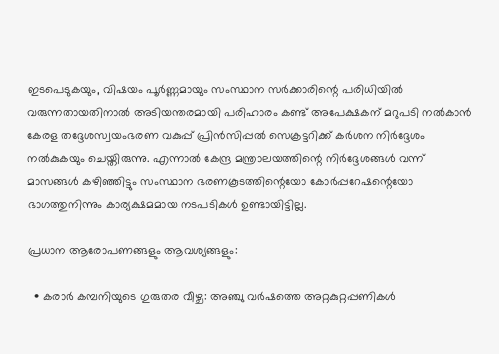ഇടപെടുകയും, വിഷയം പൂർണ്ണമായും സംസ്ഥാന സർക്കാരിന്റെ പരിധിയിൽ വരുന്നതായതിനാൽ അടിയന്തരമായി പരിഹാരം കണ്ട് അപേക്ഷകന് മറുപടി നൽകാൻ കേരള തദ്ദേശസ്വയംഭരണ വകുപ്പ് പ്രിൻസിപ്പൽ സെക്രട്ടറിക്ക് കർശന നിർദ്ദേശം നൽകുകയും ചെയ്തിരുന്നു. എന്നാൽ കേന്ദ്ര മന്ത്രാലയത്തിന്റെ നിർദ്ദേശങ്ങൾ വന്ന് മാസങ്ങൾ കഴിഞ്ഞിട്ടും സംസ്ഥാന ഭരണകൂടത്തിന്റെയോ കോർപ്പറേഷന്റെയോ ഭാഗത്തുനിന്നും കാര്യക്ഷമമായ നടപടികൾ ഉണ്ടായിട്ടില്ല.

പ്രധാന ആരോപണങ്ങളും ആവശ്യങ്ങളും:

  • കരാർ കമ്പനിയുടെ ഗുരുതര വീഴ്ച: അഞ്ചു വർഷത്തെ അറ്റകുറ്റപ്പണികൾ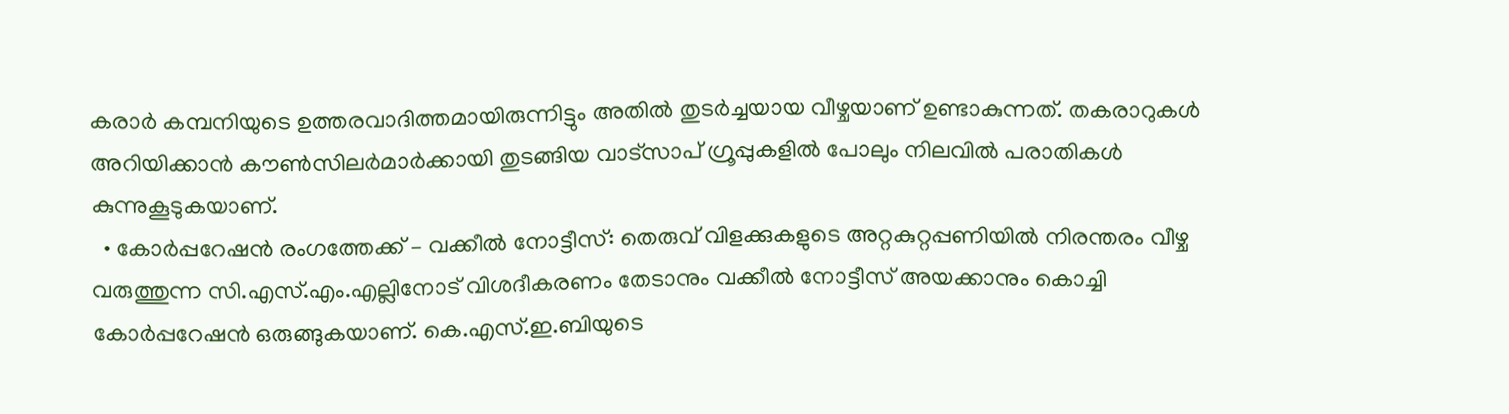കരാർ കമ്പനിയുടെ ഉത്തരവാദിത്തമായിരുന്നിട്ടും അതിൽ തുടർച്ചയായ വീഴ്ചയാണ് ഉണ്ടാകുന്നത്. തകരാറുകൾ അറിയിക്കാൻ കൗൺസിലർമാർക്കായി തുടങ്ങിയ വാട്‌സാപ് ഗ്രൂപ്പുകളിൽ പോലും നിലവിൽ പരാതികൾ കുന്നുകൂടുകയാണ്.
  • കോർപ്പറേഷൻ രംഗത്തേക്ക് – വക്കീൽ നോട്ടീസ്: തെരുവ് വിളക്കുകളുടെ അറ്റകുറ്റപ്പണിയിൽ നിരന്തരം വീഴ്ച വരുത്തുന്ന സി.എസ്.എം.എല്ലിനോട് വിശദീകരണം തേടാനും വക്കീൽ നോട്ടീസ് അയക്കാനും കൊച്ചി കോർപ്പറേഷൻ ഒരുങ്ങുകയാണ്. കെ.എസ്.ഇ.ബിയുടെ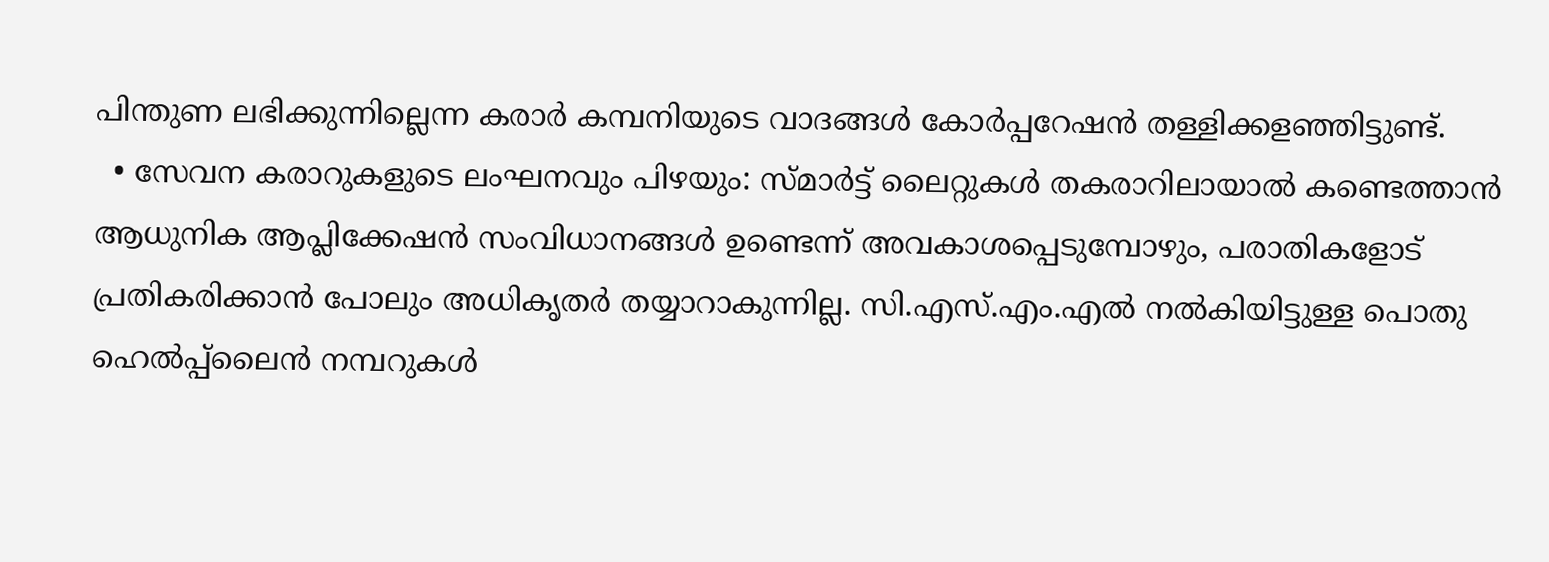പിന്തുണ ലഭിക്കുന്നില്ലെന്ന കരാർ കമ്പനിയുടെ വാദങ്ങൾ കോർപ്പറേഷൻ തള്ളിക്കളഞ്ഞിട്ടുണ്ട്.
  • സേവന കരാറുകളുടെ ലംഘനവും പിഴയും: സ്മാർട്ട് ലൈറ്റുകൾ തകരാറിലായാൽ കണ്ടെത്താൻ ആധുനിക ആപ്ലിക്കേഷൻ സംവിധാനങ്ങൾ ഉണ്ടെന്ന് അവകാശപ്പെടുമ്പോഴും, പരാതികളോട് പ്രതികരിക്കാൻ പോലും അധികൃതർ തയ്യാറാകുന്നില്ല. സി.എസ്.എം.എൽ നൽകിയിട്ടുള്ള പൊതു ഹെൽപ്പ്‌ലൈൻ നമ്പറുകൾ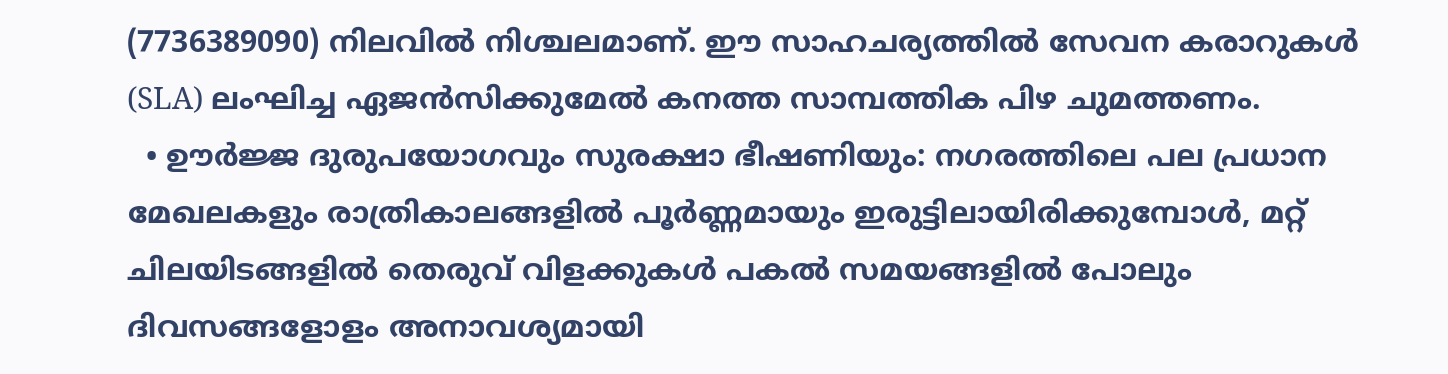(7736389090) നിലവിൽ നിശ്ചലമാണ്. ഈ സാഹചര്യത്തിൽ സേവന കരാറുകൾ (SLA) ലംഘിച്ച ഏജൻസിക്കുമേൽ കനത്ത സാമ്പത്തിക പിഴ ചുമത്തണം.
  • ഊർജ്ജ ദുരുപയോഗവും സുരക്ഷാ ഭീഷണിയും: നഗരത്തിലെ പല പ്രധാന മേഖലകളും രാത്രികാലങ്ങളിൽ പൂർണ്ണമായും ഇരുട്ടിലായിരിക്കുമ്പോൾ, മറ്റ് ചിലയിടങ്ങളിൽ തെരുവ് വിളക്കുകൾ പകൽ സമയങ്ങളിൽ പോലും ദിവസങ്ങളോളം അനാവശ്യമായി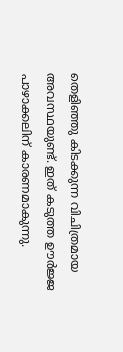തെളിഞ്ഞു കിടക്കുന്ന വിചിത്രമായ അവസ്ഥയുണ്ട്. ഇത് കടുത്ത ഊർജ്ജ പാഴാക്കലിന് കാരണമാകുന്നു.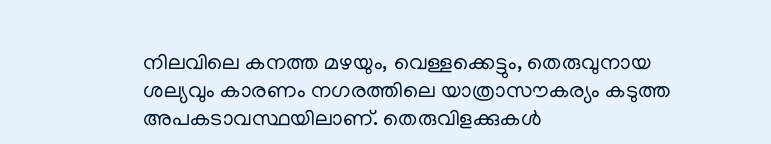നിലവിലെ കനത്ത മഴയും, വെള്ളക്കെട്ടും, തെരുവുനായ ശല്യവും കാരണം നഗരത്തിലെ യാത്രാസൗകര്യം കടുത്ത അപകടാവസ്ഥയിലാണ്. തെരുവിളക്കുകൾ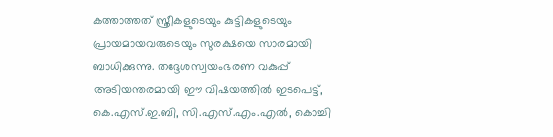കത്താത്തത് സ്ത്രീകളുടെയും കുട്ടികളുടെയും പ്രായമായവരുടെയും സുരക്ഷയെ സാരമായി ബാധിക്കുന്നു. തദ്ദേശസ്വയംഭരണ വകുപ്പ് അടിയന്തരമായി ഈ വിഷയത്തിൽ ഇടപെട്ട്, കെ.എസ്.ഇ.ബി, സി.എസ്.എം.എൽ, കൊച്ചി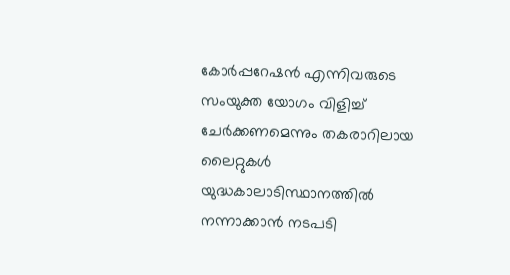കോർപ്പറേഷൻ എന്നിവരുടെ സംയുക്ത യോഗം വിളിച്ച് ചേർക്കണമെന്നും തകരാറിലായ ലൈറ്റുകൾ യുദ്ധകാലാടിസ്ഥാനത്തിൽ നന്നാക്കാൻ നടപടി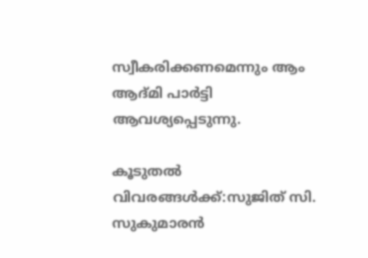സ്വീകരിക്കണമെന്നും ആം ആദ്മി പാർട്ടി ആവശ്യപ്പെടുന്നു.

കൂടുതൽ വിവരങ്ങൾക്ക്:സുജിത് സി. സുകുമാരൻ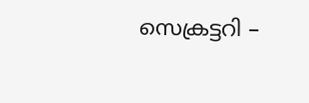സെക്രട്ടറി –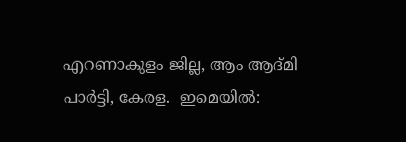എറണാകുളം ജില്ല, ആം ആദ്മി പാർട്ടി, കേരള.  ഇമെയിൽ: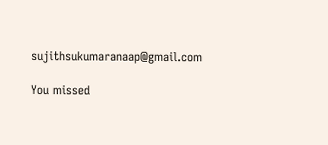sujithsukumaranaap@gmail.com

You missed